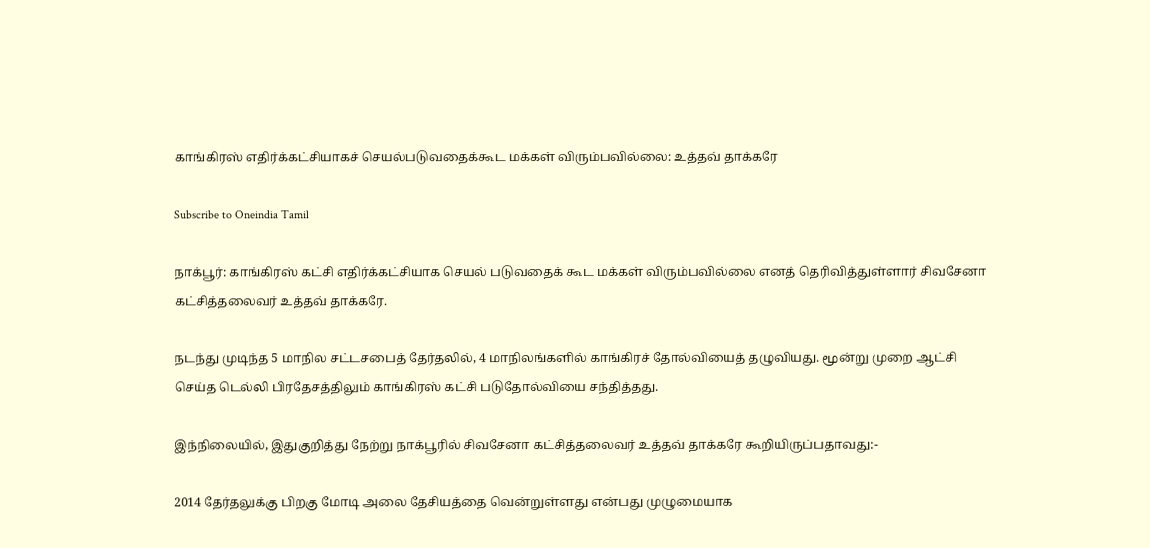காங்கிரஸ் எதிர்க்கட்சியாகச் செயல்படுவதைக்கூட மக்கள் விரும்பவில்லை: உத்தவ் தாக்கரே

Subscribe to Oneindia Tamil

நாக்பூர்: காங்கிரஸ் கட்சி எதிர்க்கட்சியாக செயல் படுவதைக் கூட மக்கள் விரும்பவில்லை எனத் தெரிவித்துள்ளார் சிவசேனா கட்சித்தலைவர் உத்தவ் தாக்கரே.

நடந்து முடிந்த 5 மாநில சட்டசபைத் தேர்தலில், 4 மாநிலங்களில் காங்கிரச் தோல்வியைத் தழுவியது. மூன்று முறை ஆட்சி செய்த டெல்லி பிரதேசத்திலும் காங்கிரஸ் கட்சி படுதோல்வியை சந்தித்தது.

இந்நிலையில், இதுகுறித்து நேற்று நாக்பூரில் சிவசேனா கட்சித்தலைவர் உத்தவ் தாக்கரே கூறியிருப்பதாவது:-

2014 தேர்தலுக்கு பிறகு மோடி அலை தேசியத்தை வென்றுள்ளது என்பது முழுமையாக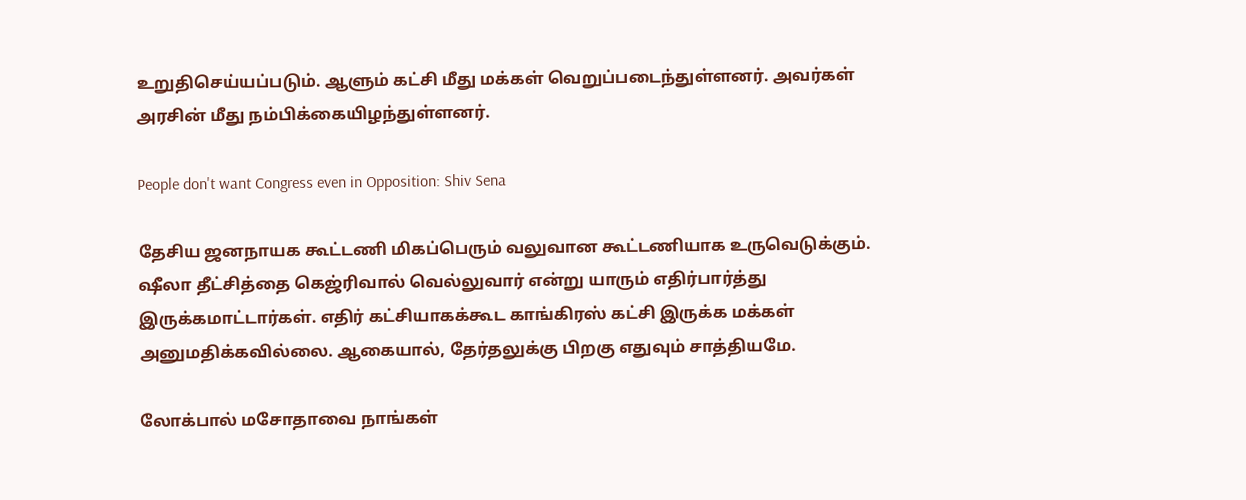உறுதிசெய்யப்படும். ஆளும் கட்சி மீது மக்கள் வெறுப்படைந்துள்ளனர். அவர்கள் அரசின் மீது நம்பிக்கையிழந்துள்ளனர்.

People don't want Congress even in Opposition: Shiv Sena

தேசிய ஜனநாயக கூட்டணி மிகப்பெரும் வலுவான கூட்டணியாக உருவெடுக்கும். ஷீலா தீட்சித்தை கெஜ்ரிவால் வெல்லுவார் என்று யாரும் எதிர்பார்த்து இருக்கமாட்டார்கள். எதிர் கட்சியாகக்கூட காங்கிரஸ் கட்சி இருக்க மக்கள் அனுமதிக்கவில்லை. ஆகையால், தேர்தலுக்கு பிறகு எதுவும் சாத்தியமே.

லோக்பால் மசோதாவை நாங்கள்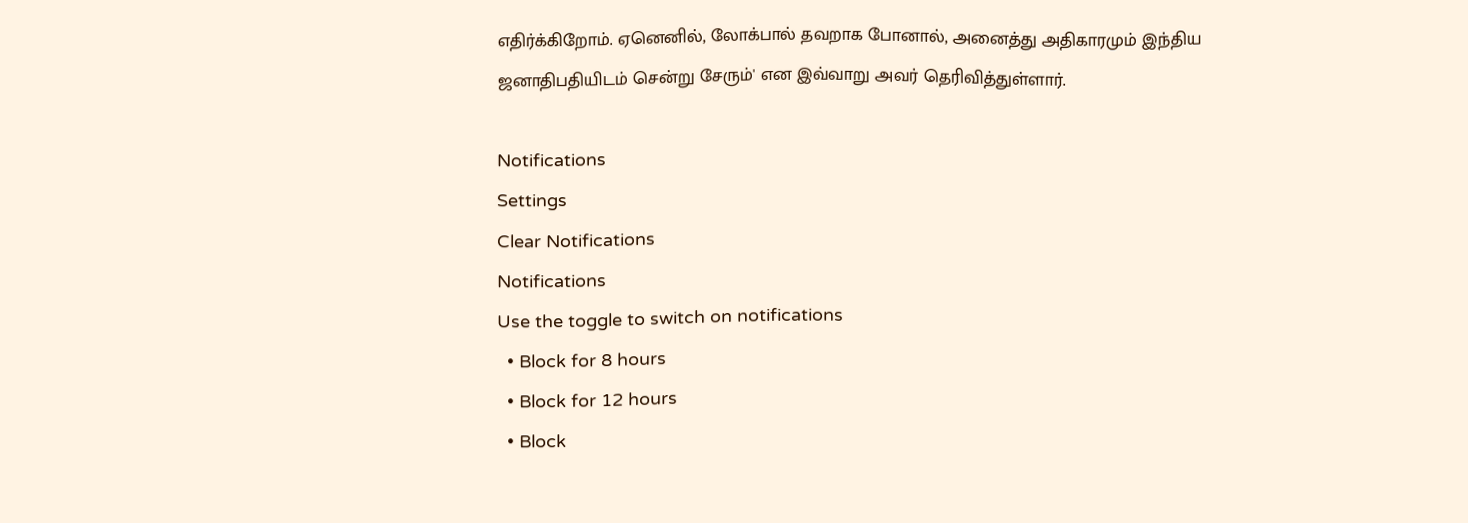எதிர்க்கிறோம். ஏனெனில், லோக்பால் தவறாக போனால், அனைத்து அதிகாரமும் இந்திய ஜனாதிபதியிடம் சென்று சேரும்' என இவ்வாறு அவர் தெரிவித்துள்ளார்.

Notifications
Settings
Clear Notifications
Notifications
Use the toggle to switch on notifications
  • Block for 8 hours
  • Block for 12 hours
  • Block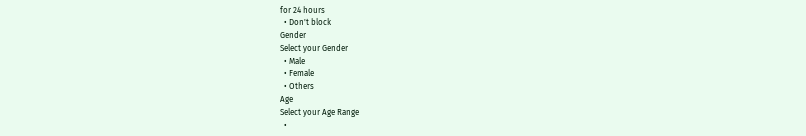for 24 hours
  • Don't block
Gender
Select your Gender
  • Male
  • Female
  • Others
Age
Select your Age Range
  •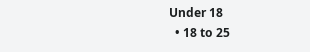Under 18
  • 18 to 25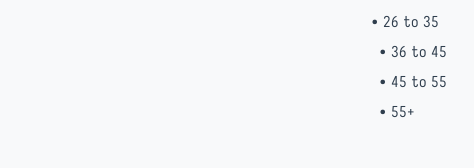• 26 to 35
  • 36 to 45
  • 45 to 55
  • 55+